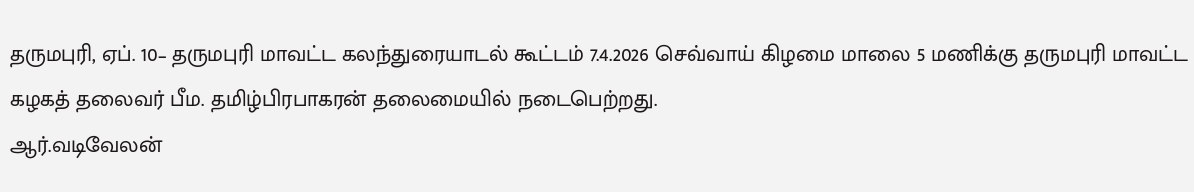தருமபுரி, ஏப். 10– தருமபுரி மாவட்ட கலந்துரையாடல் கூட்டம் 7.4.2026 செவ்வாய் கிழமை மாலை 5 மணிக்கு தருமபுரி மாவட்ட கழகத் தலைவர் பீம. தமிழ்பிரபாகரன் தலைமையில் நடைபெற்றது.
ஆர்.வடிவேலன்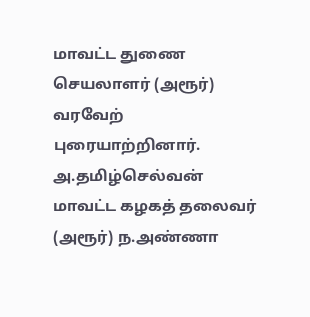மாவட்ட துணை செயலாளர் (அரூர்) வரவேற் புரையாற்றினார்.
அ.தமிழ்செல்வன் மாவட்ட கழகத் தலைவர் (அரூர்) ந.அண்ணா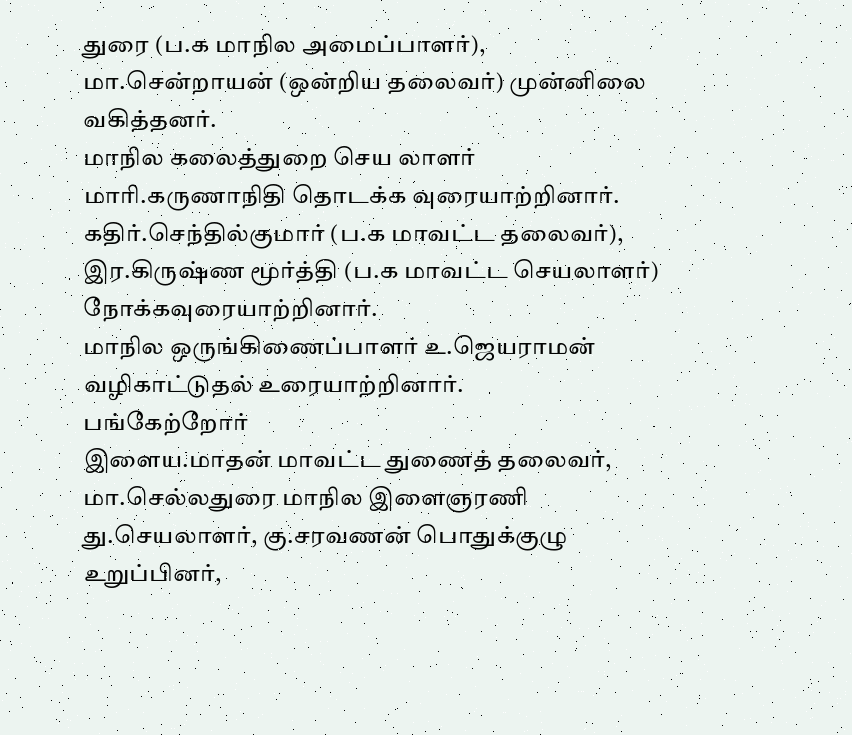துரை (ப.க மாநில அமைப்பாளர்), மா.சென்றாயன் (ஒன்றிய தலைவர்) முன்னிலை வகித்தனர்.
மாநில கலைத்துறை செய லாளர் மாரி.கருணாநிதி தொடக்க வுரையாற்றினார்.
கதிர்.செந்தில்குமார் (ப.க மாவட்ட தலைவர்), இர.கிருஷ்ண மூர்த்தி (ப.க மாவட்ட செயலாளர்) நோக்கவுரையாற்றினார்.
மாநில ஒருங்கிணைப்பாளர் உ.ஜெயராமன் வழிகாட்டுதல் உரையாற்றினார்.
பங்கேற்றோர்
இளைய.மாதன் மாவட்ட துணைத் தலைவர், மா.செல்லதுரை மாநில இளைஞரணி து.செயலாளர், கு.சரவணன் பொதுக்குழு உறுப்பினர்,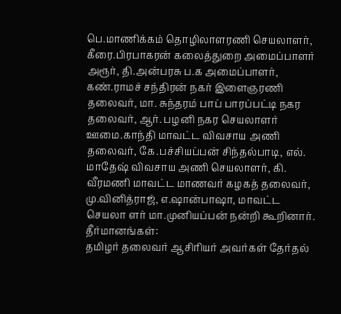பெ.மாணிக்கம் தொழிலாளரணி செயலாளர், கீரை.பிரபாகரன் கலைத்துறை அமைப்பாளர் அரூர், தி.அன்பரசு ப.க அமைப்பாளர், கண்.ராமச் சந்திரன் நகர் இளைஞரணி தலைவர், மா. சுந்தரம் பாப் பாரப்பட்டி நகர தலைவர், ஆர். பழனி நகர செயலாளர் ஊமை.காந்தி மாவட்ட விவசாய அணி தலைவர், கே.பச்சியப்பன் சிந்தல்பாடி, எல். மாதேஷ் விவசாய அணி செயலாளர், கி. வீரமணி மாவட்ட மாணவர் கழகத் தலைவர், மு.வினித்ராஜ், எ.ஷான்பாஷா, மாவட்ட செயலா ளர் மா.முனியப்பன் நன்றி கூறினார்.
தீர்மானங்கள்:
தமிழர் தலைவர் ஆசிரியர் அவர்கள் தேர்தல்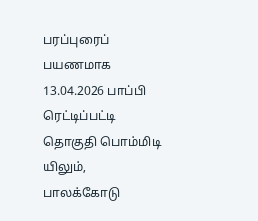பரப்புரைப் பயணமாக 13.04.2026 பாப்பி ரெட்டிப்பட்டி தொகுதி பொம்மிடி யிலும், பாலக்கோடு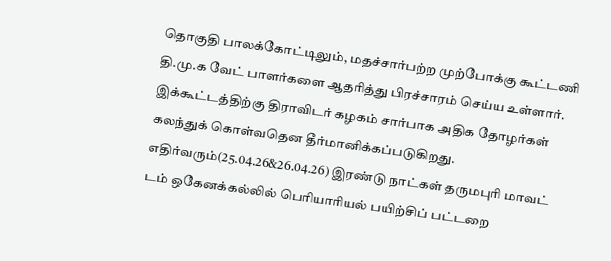தொகுதி பாலக்கோட்டிலும், மதச்சார்பற்ற முற்போக்கு கூட்டணி தி.மு.க வேட் பாளர்களை ஆதரித்து பிரச்சாரம் செய்ய உள்ளார். இக்கூட்டத்திற்கு திராவிடர் கழகம் சார்பாக அதிக தோழர்கள் கலந்துக் கொள்வதென தீர்மானிக்கப்படுகிறது.
எதிர்வரும்(25.04.26&26.04.26) இரண்டு நாட்கள் தருமபுரி மாவட் டம் ஒகேனக்கல்லில் பெரியாரியல் பயிற்சிப் பட்டறை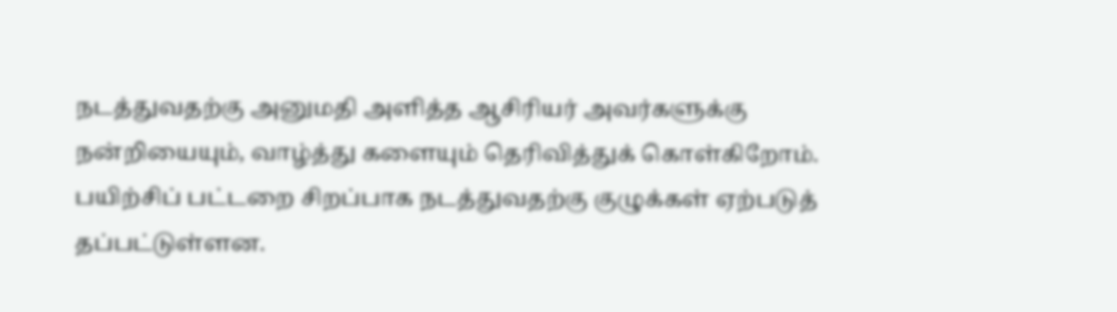நடத்துவதற்கு அனுமதி அளித்த ஆசிரியர் அவர்களுக்கு நன்றியையும், வாழ்த்து களையும் தெரிவித்துக் கொள்கிறோம்.
பயிற்சிப் பட்டறை சிறப்பாக நடத்துவதற்கு குழுக்கள் ஏற்படுத் தப்பட்டுள்ளன.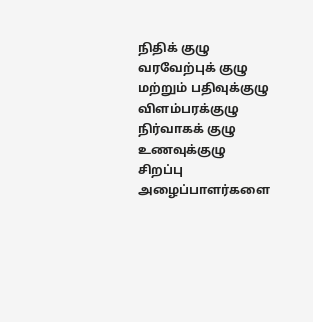நிதிக் குழு
வரவேற்புக் குழு மற்றும் பதிவுக்குழு
விளம்பரக்குழு
நிர்வாகக் குழு
உணவுக்குழு
சிறப்பு அழைப்பாளர்களை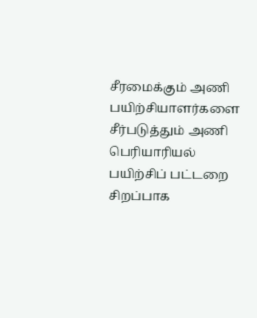சீரமைக்கும் அணி
பயிற்சியாளர்களை சீர்படுத்தும் அணி
பெரியாரியல் பயிற்சிப் பட்டறை சிறப்பாக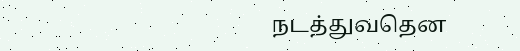நடத்துவதென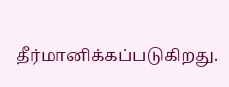தீர்மானிக்கப்படுகிறது.